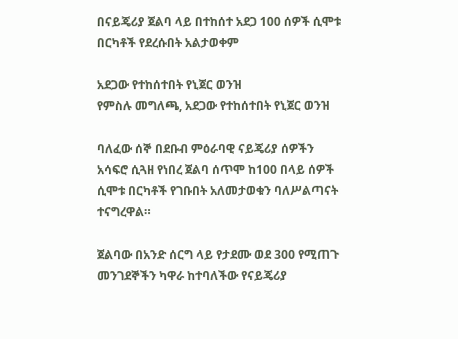በናይጄሪያ ጀልባ ላይ በተከሰተ አደጋ 100 ሰዎች ሲሞቱ በርካቶች የደረሱበት አልታወቀም

አደጋው የተከሰተበት የኒጀር ወንዝ
የምስሉ መግለጫ, አደጋው የተከሰተበት የኒጀር ወንዝ

ባለፈው ሰኞ በደቡብ ምዕራባዊ ናይጄሪያ ሰዎችን አሳፍሮ ሲጓዘ የነበረ ጀልባ ሰጥሞ ከ100 በላይ ሰዎች ሲሞቱ በርካቶች የገቡበት አለመታወቁን ባለሥልጣናት ተናግረዋል።

ጀልባው በአንድ ሰርግ ላይ የታደሙ ወደ 300 የሚጠጉ መንገደኞችን ካዋራ ከተባለችው የናይጄሪያ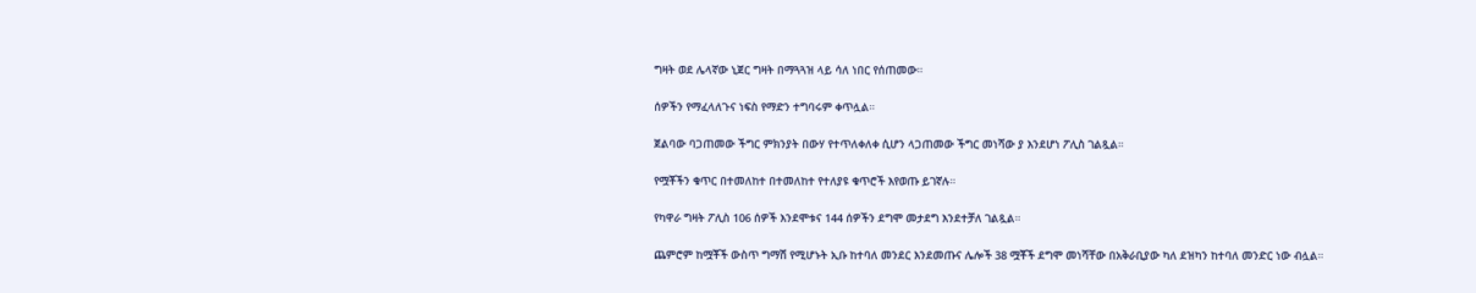ግዛት ወደ ሌላኛው ኒጀር ግዛት በማጓጓዝ ላይ ሳለ ነበር የሰጠመው።

ሰዎችን የማፈላለጉና ነፍስ የማድን ተግባሩም ቀጥሏል።

ጀልባው ባጋጠመው ችግር ምክንያት በውሃ የተጥለቀለቀ ሲሆን ላጋጠመው ችግር መነሻው ያ እንደሆነ ፖሊስ ገልጿል።

የሟቾችን ቁጥር በተመለከተ በተመለከተ የተለያዩ ቁጥሮች እየወጡ ይገኛሉ።

የካዋራ ግዛት ፖሊስ 106 ሰዎች እንደሞቱና 144 ሰዎችን ደግሞ መታደግ እንደተቻለ ገልጿል።

ጨምሮም ከሟቾች ውስጥ ግማሽ የሚሆኑት ኢቡ ከተባለ መንደር እንደመጡና ሌሎች 38 ሟቾች ደግሞ መነሻቸው በአቅራቢያው ካለ ደዝካን ከተባለ መንድር ነው ብሏል።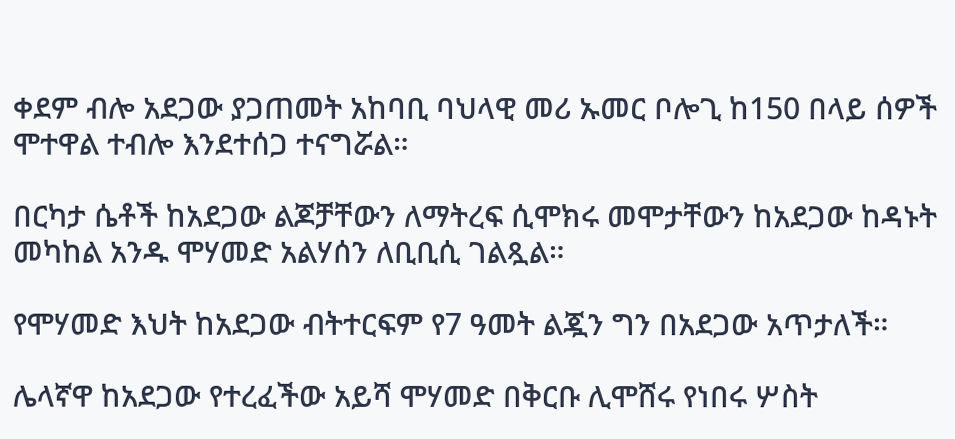ቀደም ብሎ አደጋው ያጋጠመት አከባቢ ባህላዊ መሪ ኡመር ቦሎጊ ከ150 በላይ ሰዎች ሞተዋል ተብሎ እንደተሰጋ ተናግሯል።

በርካታ ሴቶች ከአደጋው ልጆቻቸውን ለማትረፍ ሲሞክሩ መሞታቸውን ከአደጋው ከዳኑት መካከል አንዱ ሞሃመድ አልሃሰን ለቢቢሲ ገልጿል።

የሞሃመድ እህት ከአደጋው ብትተርፍም የ7 ዓመት ልጇን ግን በአደጋው አጥታለች።

ሌላኛዋ ከአደጋው የተረፈችው አይሻ ሞሃመድ በቅርቡ ሊሞሸሩ የነበሩ ሦስት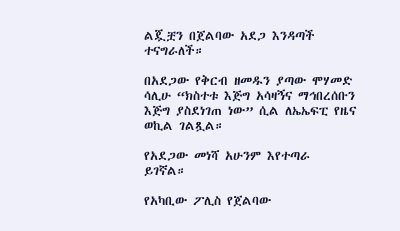ልጇቿን በጀልባው አደጋ እንዳጣች ተናግራለች።

በአደጋው የቅርብ ዘመዱን ያጣው ሞሃመድ ሳሊሁ “ክስተቱ እጅግ አሳዛኝና ማኅበረሰቡን እጅግ ያስደነገጠ ነው” ሲል ለኤኤፍፒ የዜና ወኪል ገልጿል።

የአደጋው መነሻ አሁንም እየተጣራ ይገኛል።

የአካቢው ፖሊስ የጀልባው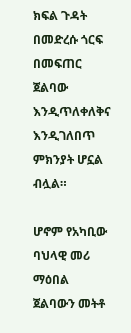ክፍል ጉዳት በመድረሱ ጎርፍ በመፍጠር ጀልባው እንዲጥለቀለቅና እንዲገለበጥ ምክንያት ሆኗል ብሏል።

ሆኖም የአካቢው ባህላዊ መሪ ማዕበል ጀልባውን መትቶ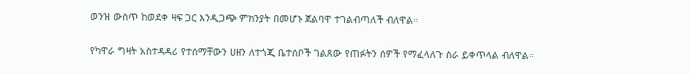ወንዝ ውስጥ ከወደቀ ዛፍ ጋር እንዲጋጭ ምክንያት በመሆኑ ጀልባዋ ተገልብጣለች ብለዋል።

የካዋራ ግዛት አስተዳዳሪ የተሰማቸውን ሀዘን ለተጎጂ ቤተሰቦች ገልጸው የጠፉትን ሰዎች የማፈላለጉ ስራ ይቀጥላል ብለዋል።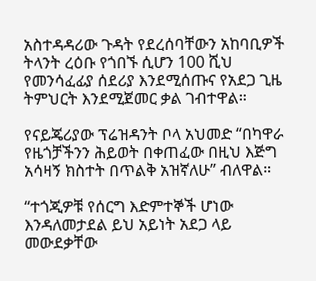አስተዳዳሪው ጉዳት የደረሰባቸውን አከባቢዎች ትላንት ረዕቡ የጎበኙ ሲሆን 100 ሺህ የመንሳፈፊያ ሰደሪያ እንደሚሰጡና የአደጋ ጊዜ ትምህርት እንደሚጀመር ቃል ገብተዋል።

የናይጄሪያው ፕሬዝዳንት ቦላ አህመድ “በካዋራ የዜጎቻችንን ሕይወት በቀጠፈው በዚህ እጅግ አሳዛኝ ክስተት በጥልቅ አዝኛለሁ” ብለዋል።

“ተጎጂዎቹ የሰርግ እድምተኞች ሆነው እንዳለመታደል ይህ አይነት አደጋ ላይ መውደቃቸው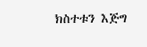ክስተቱን እጅግ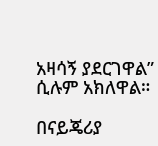አዛሳኝ ያደርገዋል” ሲሉም አክለዋል።

በናይጄሪያ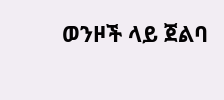ወንዞች ላይ ጀልባ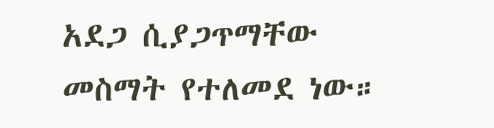አደጋ ሲያጋጥማቸው መስማት የተለመደ ነው።